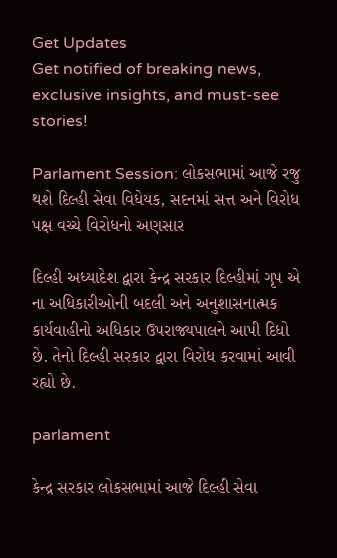Get Updates
Get notified of breaking news, exclusive insights, and must-see stories!

Parlament Session: લોકસભામાં આજે રજુ થશે દિલ્હી સેવા વિધેયક, સદનમાં સત્ત અને વિરોધ પક્ષ વચ્ચે વિરોધનો અણસાર

દિલ્હી અધ્યાદેશ દ્વારા કેન્દ્ર સરકાર દિલ્હીમાં ગૃપ એ ના અધિકારીઓની બદલી અને અનુશાસનાત્મક કાર્યવાહીનો અધિકાર ઉપરાજ્યપાલને આપી દિધો છે. તેનો દિલ્હી સરકાર દ્વારા વિરોધ કરવામાં આવી રહ્યો છે.

parlament

કેન્દ્ર સરકાર લોકસભામાં આજે દિલ્હી સેવા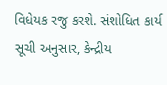વિધેયક રજુ કરશે. સંશોધિત કાર્ય સૂચી અનુસાર, કેન્દ્રીય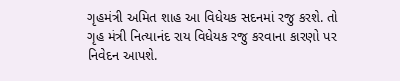ગૃહમંત્રી અમિત શાહ આ વિધેયક સદનમાં રજુ કરશે. તો ગૃહ મંત્રી નિત્યાનંદ રાય વિધેયક રજુ કરવાના કારણો પર નિવેદન આપશે.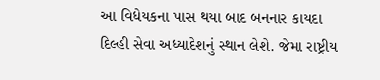આ વિધેયકના પાસ થયા બાદ બનનાર કાયદા દિલ્હી સેવા અધ્યાદેશનું સ્થાન લેશે. જેમા રાષ્ટ્રીય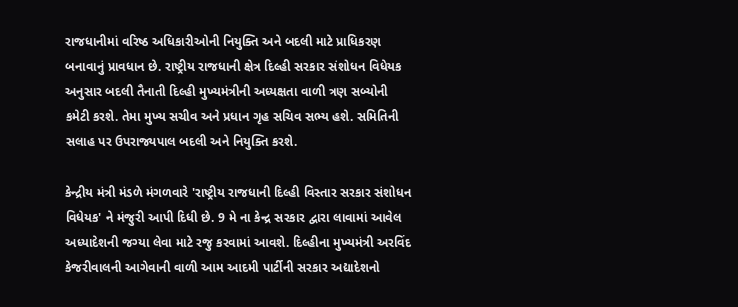રાજધાનીમાં વરિષ્ઠ અધિકારીઓની નિયુક્તિ અને બદલી માટે પ્રાધિકરણ બનાવાનું પ્રાવધાન છે. રાષ્ટ્રીય રાજધાની ક્ષેત્ર દિલ્હી સરકાર સંશોધન વિધેયક અનુસાર બદલી તૈનાતી દિલ્હી મુખ્યમંત્રીની અધ્યક્ષતા વાળી ત્રણ સબ્યોની કમેટી કરશે. તેમા મુખ્ય સચીવ અને પ્રધાન ગૃહ સચિવ સભ્ય હશે. સમિતિની સલાહ પર ઉપરાજ્યપાલ બદલી અને નિયુક્તિ કરશે.

કેન્દ્રીય મંત્રી મંડળે મંગળવારે 'રાષ્ટ્રીય રાજધાની દિલ્હી વિસ્તાર સરકાર સંશોધન વિધેયક' ને મંજુરી આપી દિધી છે. 9 મે ના કેન્દ્ર સરકાર દ્વારા લાવામાં આવેલ અધ્યાદેશની જગ્યા લેવા માટે રજુ કરવામાં આવશે. દિલ્હીના મુખ્યમંત્રી અરવિંદ કેજરીવાલની આગેવાની વાળી આમ આદમી પાર્ટીની સરકાર અદ્યાદેશનો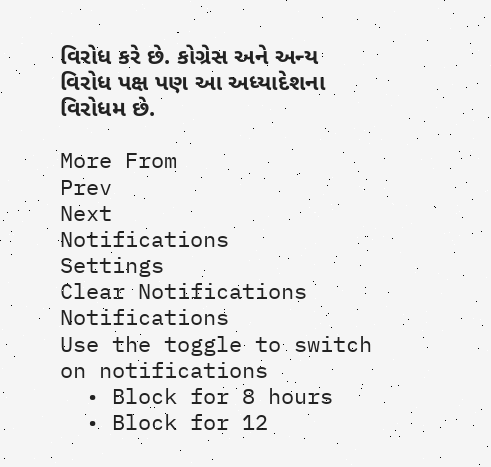વિરોધ કરે છે. કોગ્રેસ અને અન્ય વિરોધ પક્ષ પણ આ અધ્યાદેશના વિરોધમ છે.

More From
Prev
Next
Notifications
Settings
Clear Notifications
Notifications
Use the toggle to switch on notifications
  • Block for 8 hours
  • Block for 12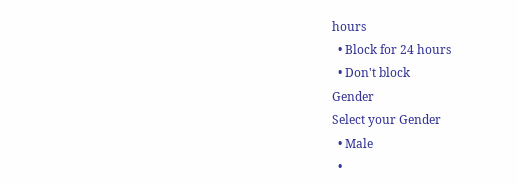hours
  • Block for 24 hours
  • Don't block
Gender
Select your Gender
  • Male
  •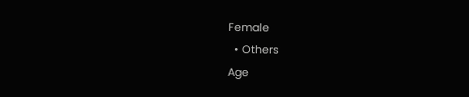Female
  • Others
Age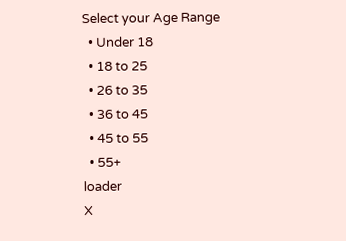Select your Age Range
  • Under 18
  • 18 to 25
  • 26 to 35
  • 36 to 45
  • 45 to 55
  • 55+
loader
X